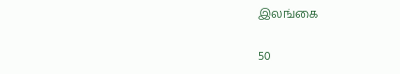இலங்கை

50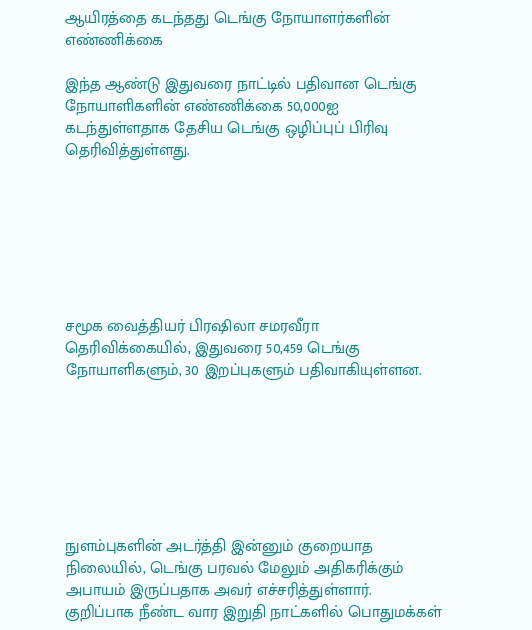ஆயிரத்தை கடந்தது டெங்கு நோயாளர்களின் எண்ணிக்கை

இந்த ஆண்டு இதுவரை நாட்டில் பதிவான டெங்கு நோயாளிகளின் எண்ணிக்கை 50,000ஐ கடந்துள்ளதாக தேசிய டெங்கு ஒழிப்புப் பிரிவு தெரிவித்துள்ளது.







சமூக வைத்தியர் பிரஷிலா சமரவீரா தெரிவிக்கையில், இதுவரை 50,459 டெங்கு நோயாளிகளும், 30 இறப்புகளும் பதிவாகியுள்ளன.







நுளம்புகளின் அடர்த்தி இன்னும் குறையாத நிலையில், டெங்கு பரவல் மேலும் அதிகரிக்கும் அபாயம் இருப்பதாக அவர் எச்சரித்துள்ளார். குறிப்பாக நீண்ட வார இறுதி நாட்களில் பொதுமக்கள்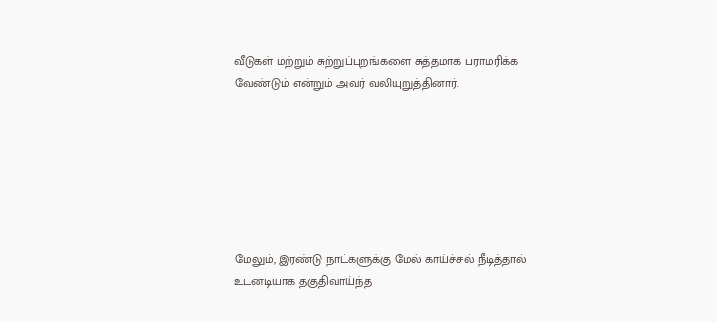வீடுகள் மற்றும் சுற்றுப்புறங்களை சுத்தமாக பராமரிக்க வேண்டும் என்றும் அவர் வலியுறுத்தினார்.







மேலும், இரண்டு நாட்களுக்கு மேல் காய்ச்சல் நீடித்தால் உடனடியாக தகுதிவாய்ந்த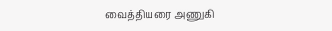வைத்தியரை அணுகி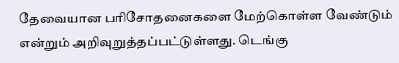தேவையான பரிசோதனைகளை மேற்கொள்ள வேண்டும் என்றும் அறிவுறுத்தப்பட்டுள்ளது. டெங்கு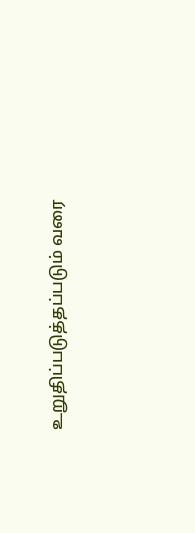உறுதிப்படுத்தப்படும் வரை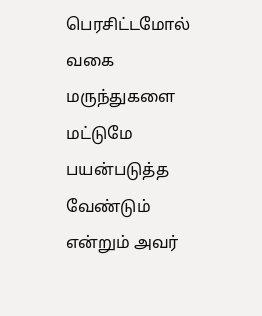பெரசிட்டமோல் வகை மருந்துகளை மட்டுமே பயன்படுத்த வேண்டும் என்றும் அவர்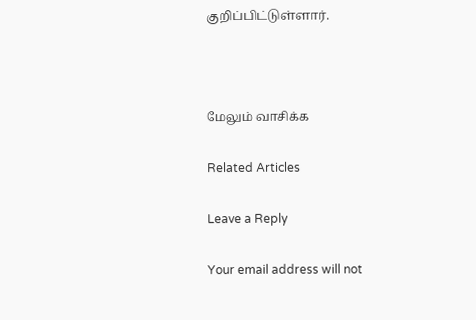குறிப்பிட்டுள்ளார்.



மேலும் வாசிக்க

Related Articles

Leave a Reply

Your email address will not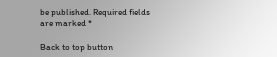be published. Required fields are marked *

Back to top button